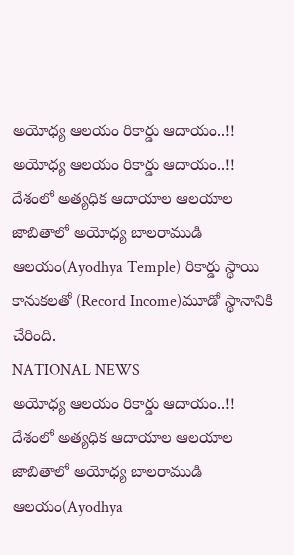అయోధ్య ఆలయం రికార్డు ఆదాయం..!!
అయోధ్య ఆలయం రికార్డు ఆదాయం..!! దేశంలో అత్యధిక ఆదాయాల ఆలయాల జాబితాలో అయోధ్య బాలరాముడి ఆలయం(Ayodhya Temple) రికార్డు స్థాయి కానుకలతో (Record Income)మూడో స్థానానికి చేరింది.
NATIONAL NEWS
అయోధ్య ఆలయం రికార్డు ఆదాయం..!! దేశంలో అత్యధిక ఆదాయాల ఆలయాల జాబితాలో అయోధ్య బాలరాముడి ఆలయం(Ayodhya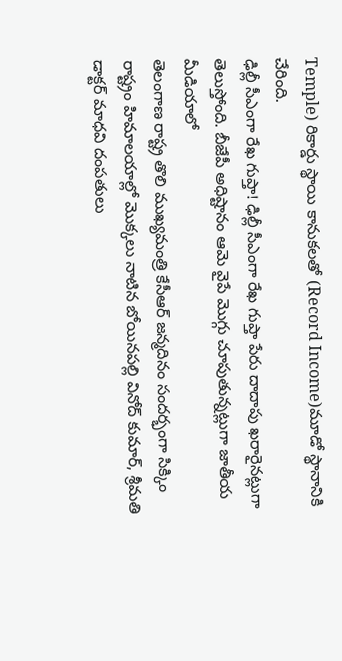Temple) రికార్డు స్థాయి కానుకలతో (Record Income)మూడో స్థానానికి చేరింది.
ఢిల్లీ సీఎంగా రేఖ గుప్తా! ఢిల్లీ సీఎంగా రేఖ గుప్తా పేరు దాదాపు ఖరారైనట్లుగా తెలుస్తోంది. బీజేపీ అధిష్టానం ఆమె వైపే మొగ్గు చూపుతున్నట్లుగా జాతీయ మీడియాలో
తెలంగాణ రాష్ట్ర తొలి ముఖ్యమంత్రి కేసీఆర్ జన్మదినం సందర్భంగా సిక్కిం రాష్ట్రం హిమాలయాల్లో మొక్కలు నాటిన బోయినపల్లి వినోద్ కుమార్, శ్రీమతి డాక్టర్ మాధవి దంపతులు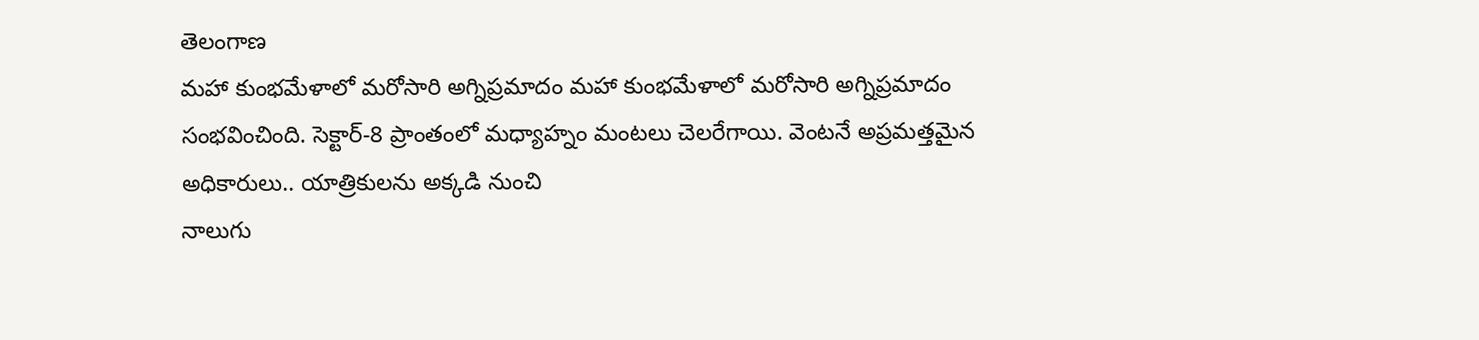తెలంగాణ
మహా కుంభమేళాలో మరోసారి అగ్నిప్రమాదం మహా కుంభమేళాలో మరోసారి అగ్నిప్రమాదం సంభవించింది. సెక్టార్-8 ప్రాంతంలో మధ్యాహ్నం మంటలు చెలరేగాయి. వెంటనే అప్రమత్తమైన అధికారులు.. యాత్రికులను అక్కడి నుంచి
నాలుగు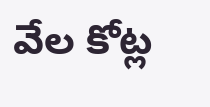వేల కోట్ల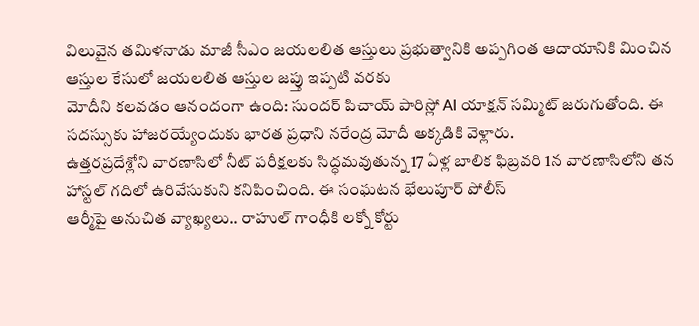విలువైన తమిళనాడు మాజీ సీఎం జయలలిత ఆస్తులు ప్రభుత్వానికి అప్పగింత ఆదాయానికి మించిన ఆస్తుల కేసులో జయలలిత ఆస్తుల జప్తు ఇప్పటి వరకు
మోదీని కలవడం ఆనందంగా ఉంది: సుందర్ పిచాయ్ పారిస్లో AI యాక్షన్ సమ్మిట్ జరుగుతోంది. ఈ సదస్సుకు హాజరయ్యేందుకు భారత ప్రధాని నరేంద్ర మోదీ అక్కడికి వెళ్లారు.
ఉత్తరప్రదేశ్లోని వారణాసిలో నీట్ పరీక్షలకు సిద్ధమవుతున్న 17 ఏళ్ల బాలిక ఫిబ్రవరి 1న వారణాసిలోని తన హాస్టల్ గదిలో ఉరివేసుకుని కనిపించింది. ఈ సంఘటన భేలుపూర్ పోలీస్
ఆర్మీపై అనుచిత వ్యాఖ్యలు.. రాహుల్ గాంధీకి లక్నో కోర్టు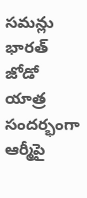సమన్లు భారత్ జోడో యాత్ర సందర్భంగా ఆర్మీపై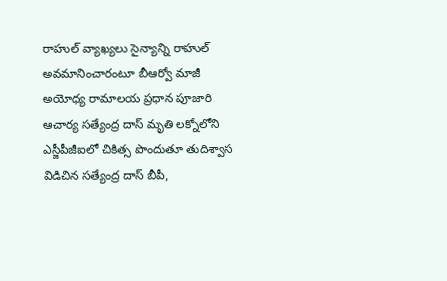రాహుల్ వ్యాఖ్యలు సైన్యాన్ని రాహుల్ అవమానించారంటూ బీఆర్వో మాజీ
అయోధ్య రామాలయ ప్రధాన పూజారి ఆచార్య సత్యేంద్ర దాస్ మృతి లక్నోలోని ఎస్జీపీజీఐలో చికిత్స పొందుతూ తుదిశ్వాస విడిచిన సత్యేంద్ర దాస్ బీపీ,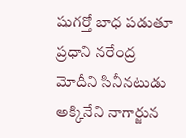షుగర్తో బాధ పడుతూ
ప్రధాని నరేంద్ర మోదీని సినీనటుడు అక్కినేని నాగార్జున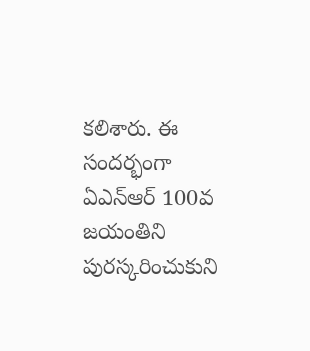కలిశారు. ఈ సందర్భంగా ఏఎన్ఆర్ 100వ జయంతిని పురస్కరించుకుని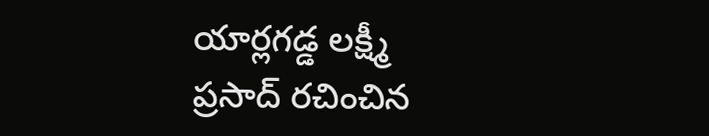యార్లగడ్డ లక్ష్మీ ప్రసాద్ రచించిన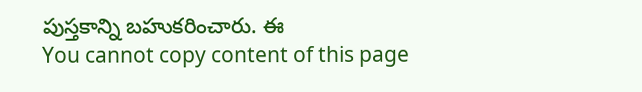పుస్తకాన్ని బహుకరించారు. ఈ
You cannot copy content of this page